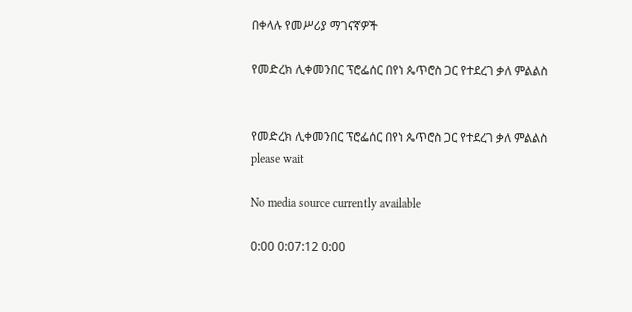በቀላሉ የመሥሪያ ማገናኛዎች

የመድረክ ሊቀመንበር ፕሮፌሰር በየነ ጴጥሮስ ጋር የተደረገ ቃለ ምልልስ


የመድረክ ሊቀመንበር ፕሮፌሰር በየነ ጴጥሮስ ጋር የተደረገ ቃለ ምልልስ
please wait

No media source currently available

0:00 0:07:12 0:00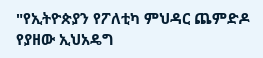"የኢትዮጵያን የፖለቲካ ምህዳር ጨምድዶ የያዘው ኢህአዴግ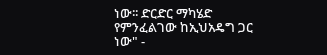ነው፡፡ ድርድር ማካሄድ የምንፈልገው ከኢህአዴግ ጋር ነው" -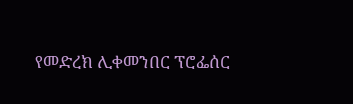የመድረክ ሊቀመንበር ፕሮፌሰር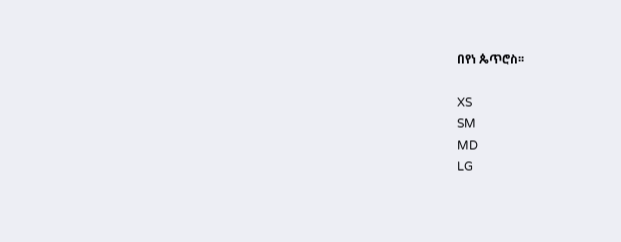በየነ ጴጥሮስ፡፡

XS
SM
MD
LG